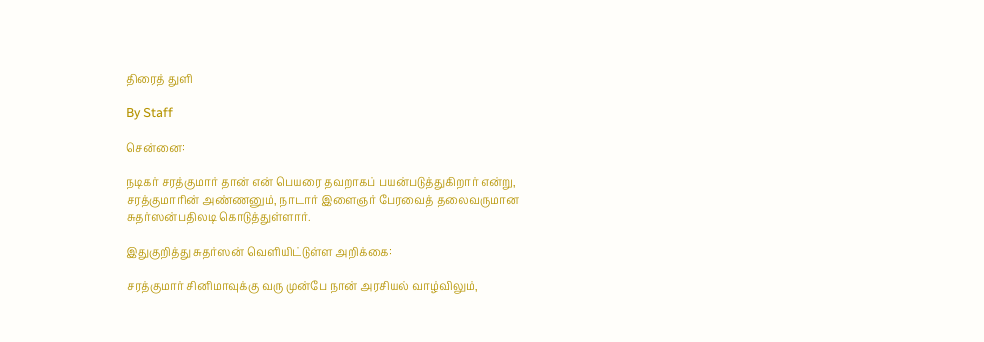திரைத் துளி

By Staff

சென்னை:

நடிகர் சரத்குமார் தான் என் பெயரை தவறாகப் பயன்படுத்துகிறார் என்று, சரத்குமாரின் அண்ணனும், நாடார் இளைஞர் பேரவைத் தலைவருமான சுதர்ஸன்பதிலடி கொடுத்துள்ளார்.

இதுகுறித்து சுதர்ஸன் வெளியிட்டுள்ள அறிக்கை:

சரத்குமார் சினிமாவுக்கு வரு முன்பே நான் அரசியல் வாழ்விலும்,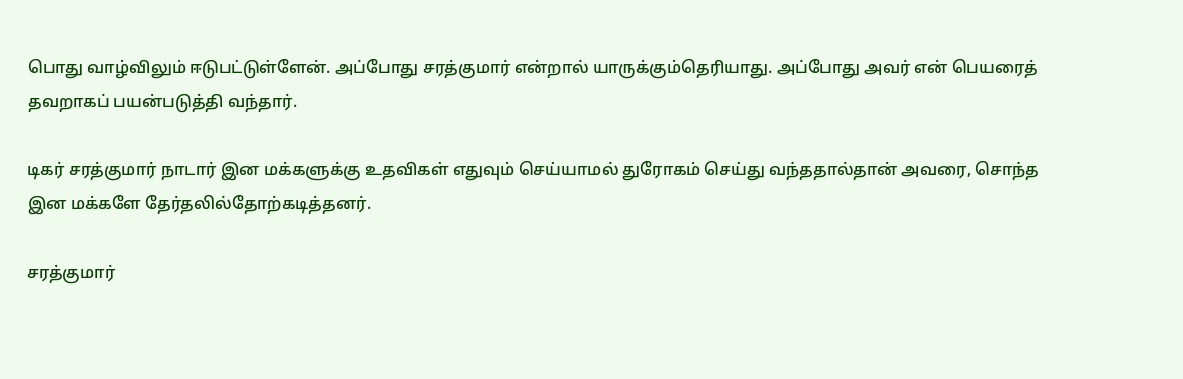பொது வாழ்விலும் ஈடுபட்டுள்ளேன். அப்போது சரத்குமார் என்றால் யாருக்கும்தெரியாது. அப்போது அவர் என் பெயரைத் தவறாகப் பயன்படுத்தி வந்தார்.

டிகர் சரத்குமார் நாடார் இன மக்களுக்கு உதவிகள் எதுவும் செய்யாமல் துரோகம் செய்து வந்ததால்தான் அவரை, சொந்த இன மக்களே தேர்தலில்தோற்கடித்தனர்.

சரத்குமார்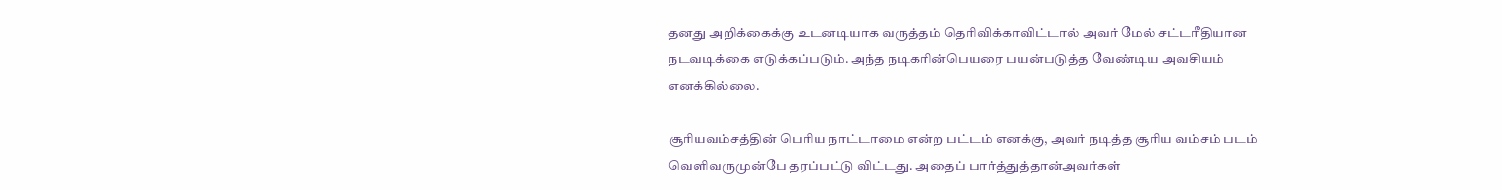தனது அறிக்கைக்கு உடனடியாக வருத்தம் தெரிவிக்காவிட்டால் அவர் மேல் சட்டரீதியான நடவடிக்கை எடுக்கப்படும். அந்த நடிகரின்பெயரை பயன்படுத்த வேண்டிய அவசியம் எனக்கில்லை.

சூரியவம்சத்தின் பெரிய நாட்டாமை என்ற பட்டம் எனக்கு, அவர் நடித்த சூரிய வம்சம் படம் வெளிவருமுன்பே தரப்பட்டு விட்டது. அதைப் பார்த்துத்தான்அவர்கள்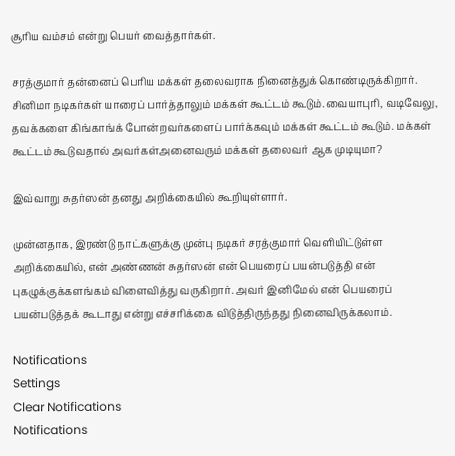சூரிய வம்சம் என்று பெயர் வைத்தார்கள்.

சரத்குமார் தன்னைப் பெரிய மக்கள் தலைவராக நினைத்துக் கொண்டிருக்கிறார். சினிமா நடிகர்கள் யாரைப் பார்த்தாலும் மக்கள் கூட்டம் கூடும்.வையாபுரி, வடிவேலு, தவக்களை கிங்காங்க் போன்றவர்களைப் பார்க்கவும் மக்கள் கூட்டம் கூடும். மக்கள் கூட்டம் கூடுவதால் அவர்கள்அனைவரும் மக்கள் தலைவர் ஆக முடியுமா?

இவ்வாறு சுதர்ஸன் தனது அறிக்கையில் கூறியுள்ளார்.

முன்னதாக, இரண்டு நாட்களுக்கு முன்பு நடிகர் சரத்குமார் வெளியிட்டுள்ள அறிக்கையில், என் அண்ணன் சுதர்ஸன் என் பெயரைப் பயன்படுத்தி என் புகழுக்குக்களங்கம் விளைவித்து வருகிறார். அவர் இனிமேல் என் பெயரைப் பயன்படுத்தக் கூடாது என்று எச்சரிக்கை விடுத்திருந்தது நினைவிருக்கலாம்.

Notifications
Settings
Clear Notifications
Notifications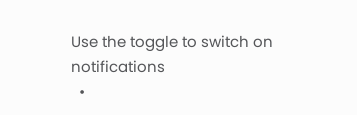Use the toggle to switch on notifications
  •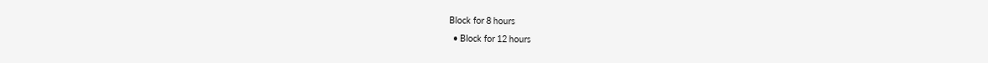Block for 8 hours
  • Block for 12 hours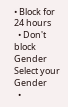• Block for 24 hours
  • Don't block
Gender
Select your Gender
  •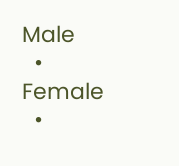Male
  • Female
  •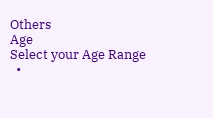Others
Age
Select your Age Range
  •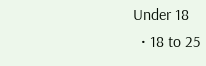Under 18
  • 18 to 25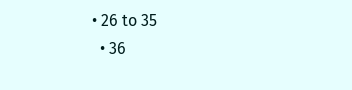• 26 to 35
  • 36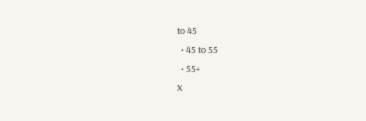to 45
  • 45 to 55
  • 55+
X